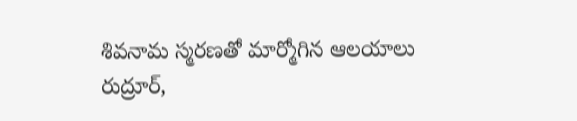శివనామ స్మరణతో మార్మోగిన ఆలయాలు
రుద్రూర్,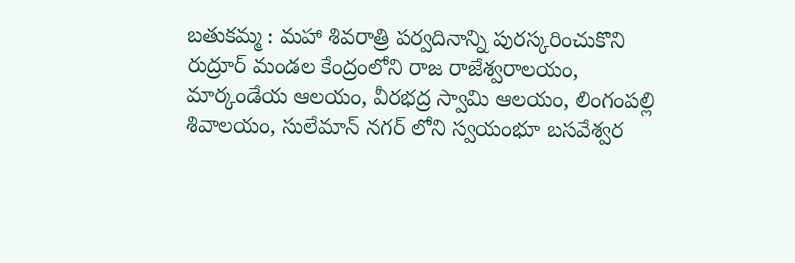బతుకమ్మ : మహా శివరాత్రి పర్వదినాన్ని పురస్కరించుకొని రుద్రూర్ మండల కేంద్రంలోని రాజ రాజేశ్వరాలయం, మార్కండేయ ఆలయం, వీరభద్ర స్వామి ఆలయం, లింగంపల్లి శివాలయం, సులేమాన్ నగర్ లోని స్వయంభూ బసవేశ్వర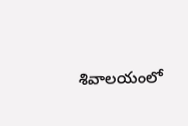శివాలయంలో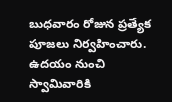బుధవారం రోజున ప్రత్యేక పూజలు నిర్వహించారు. ఉదయం నుంచి స్వామివారికి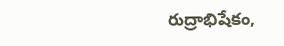రుద్రాభిషేకం,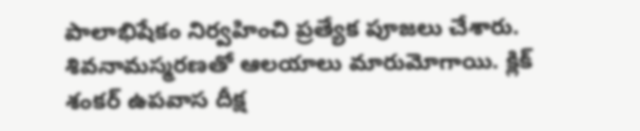పాలాభిషేకం నిర్వహించి ప్రత్యేక పూజలు చేశారు. శివనామస్మరణతో ఆలయాలు మారుమోగాయి. క్లిక్ శంకర్ ఉపవాస దీక్ష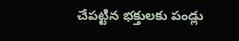చేపట్టిన భక్తులకు పండ్లు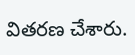వితరణ చేశారు.